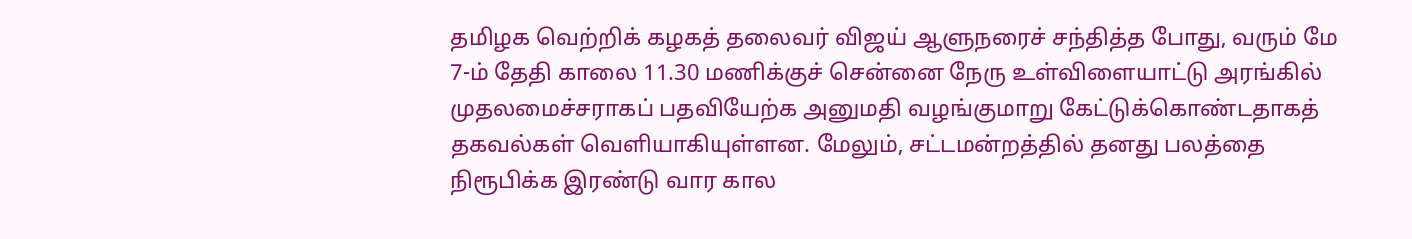தமிழக வெற்றிக் கழகத் தலைவர் விஜய் ஆளுநரைச் சந்தித்த போது, வரும் மே 7-ம் தேதி காலை 11.30 மணிக்குச் சென்னை நேரு உள்விளையாட்டு அரங்கில் முதலமைச்சராகப் பதவியேற்க அனுமதி வழங்குமாறு கேட்டுக்கொண்டதாகத் தகவல்கள் வெளியாகியுள்ளன. மேலும், சட்டமன்றத்தில் தனது பலத்தை நிரூபிக்க இரண்டு வார கால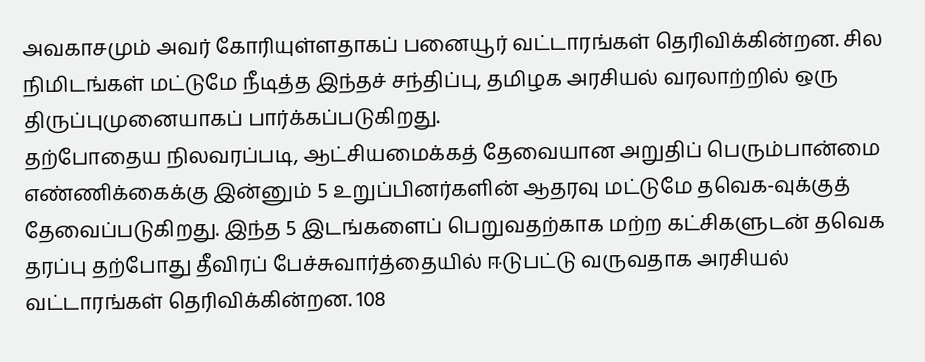அவகாசமும் அவர் கோரியுள்ளதாகப் பனையூர் வட்டாரங்கள் தெரிவிக்கின்றன. சில நிமிடங்கள் மட்டுமே நீடித்த இந்தச் சந்திப்பு, தமிழக அரசியல் வரலாற்றில் ஒரு திருப்புமுனையாகப் பார்க்கப்படுகிறது.
தற்போதைய நிலவரப்படி, ஆட்சியமைக்கத் தேவையான அறுதிப் பெரும்பான்மை எண்ணிக்கைக்கு இன்னும் 5 உறுப்பினர்களின் ஆதரவு மட்டுமே தவெக-வுக்குத் தேவைப்படுகிறது. இந்த 5 இடங்களைப் பெறுவதற்காக மற்ற கட்சிகளுடன் தவெக தரப்பு தற்போது தீவிரப் பேச்சுவார்த்தையில் ஈடுபட்டு வருவதாக அரசியல் வட்டாரங்கள் தெரிவிக்கின்றன. 108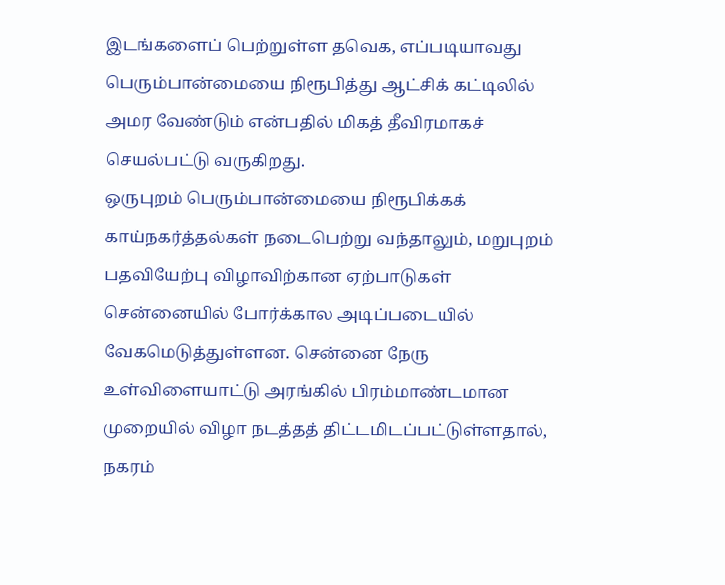இடங்களைப் பெற்றுள்ள தவெக, எப்படியாவது பெரும்பான்மையை நிரூபித்து ஆட்சிக் கட்டிலில் அமர வேண்டும் என்பதில் மிகத் தீவிரமாகச் செயல்பட்டு வருகிறது.
ஒருபுறம் பெரும்பான்மையை நிரூபிக்கக் காய்நகர்த்தல்கள் நடைபெற்று வந்தாலும், மறுபுறம் பதவியேற்பு விழாவிற்கான ஏற்பாடுகள் சென்னையில் போர்க்கால அடிப்படையில் வேகமெடுத்துள்ளன. சென்னை நேரு உள்விளையாட்டு அரங்கில் பிரம்மாண்டமான முறையில் விழா நடத்தத் திட்டமிடப்பட்டுள்ளதால், நகரம்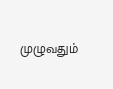முழுவதும்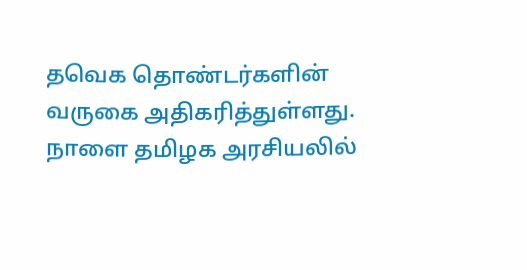தவெக தொண்டர்களின் வருகை அதிகரித்துள்ளது. நாளை தமிழக அரசியலில்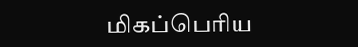மிகப்பெரிய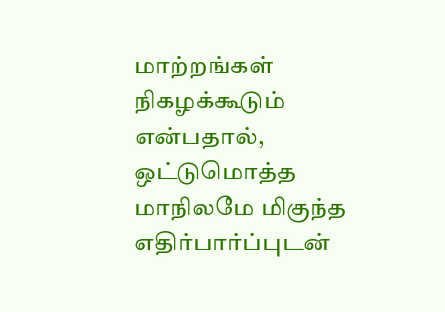மாற்றங்கள் நிகழக்கூடும் என்பதால், ஒட்டுமொத்த மாநிலமே மிகுந்த எதிர்பார்ப்புடன்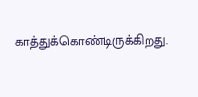காத்துக்கொண்டிருக்கிறது.